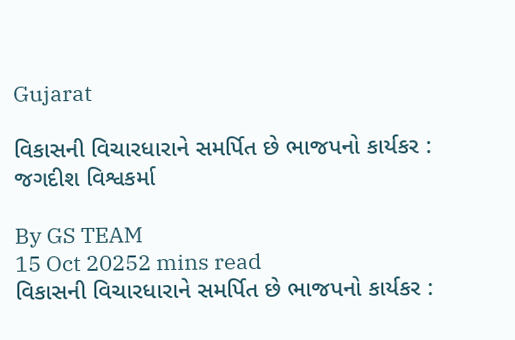Gujarat

વિકાસની વિચારધારાને સમર્પિત છે ભાજપનો કાર્યકર : જગદીશ વિશ્વકર્મા

By GS TEAM
15 Oct 20252 mins read
વિકાસની વિચારધારાને સમર્પિત છે ભાજપનો કાર્યકર :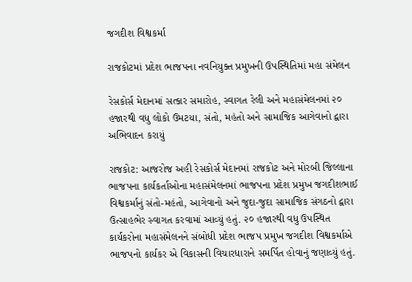જગદીશ વિશ્વકર્મા

રાજકોટમાં પ્રદેશ ભાજપના નવનિયુક્ત પ્રમુખની ઉપસ્થિતિમાં મહા સંમેલન

રેસકોર્સ મેદાનમાં સત્કાર સમારોહ, સ્વાગત રેલી અને મહાસંમેલનમાં ૨૦ હજારથી વધુ લોકો ઉમટયા, સંતો, મહંતો અને સામાજિક આગેવાનો દ્વારા અભિવાદન કરાયું

રાજકોટ: આજરોજ અહી રેસકોર્સ મેદાનમાં રાજકોટ અને મોરબી જિલ્લાના ભાજપના કાર્યકર્તાઓના મહાસંમેલનમાં ભાજપના પ્રદેશ પ્રમુખ જગદીશભાઈ વિશ્વકર્માનું સંતો-મહંતો, આગેવાનો અને જુદા-જુદા સામાજિક સંગઠનો દ્વારા ઉત્સાહભેર સ્વાગત કરવામાં આવ્યું હતું. ૨૦ હજારથી વધુ ઉપસ્થિત કાર્યકરોના મહાસંમેલનને સંબોધી પ્રદેશ ભાજપ પ્રમુખ જગદીશ વિશ્વકર્માએ ભાજપનો કાર્યકર એ વિકાસની વિચારધારાને સમર્પિત હોવાનું જણાવ્યું હતું.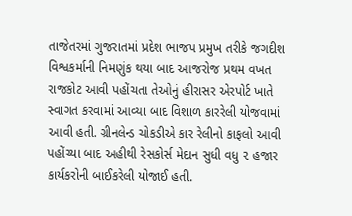તાજેતરમાં ગુજરાતમાં પ્રદેશ ભાજપ પ્રમુખ તરીકે જગદીશ વિશ્વકર્માની નિમણુંક થયા બાદ આજરોજ પ્રથમ વખત રાજકોટ આવી પહોંચતા તેઓનું હીરાસર એરપોર્ટ ખાતે સ્વાગત કરવામાં આવ્યા બાદ વિશાળ કારરેલી યોજવામાં આવી હતી. ગ્રીનલેન્ડ ચોકડીએ કાર રેલીનો કાફલો આવી પહોંચ્યા બાદ અહીથી રેસકોર્સ મેદાન સુધી વધુ ૨ હજાર કાર્યકરોની બાઈકરેલી યોજાઈ હતી.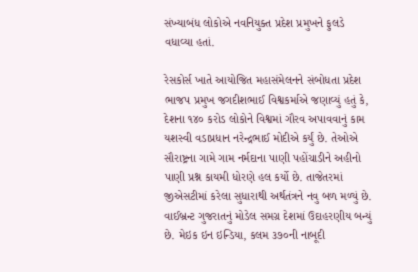સંખ્યાબંધ લોકોએ નવનિયુક્ત પ્રદેશ પ્રમુખને ફુલડે વધાવ્યા હતાં.

રેસકોર્સ ખાતે આયોજિત મહાસંમેલનને સંબોધતા પ્રદેશ ભાજપ પ્રમુખ જગદીશભાઈ વિશ્વકર્માએ જણાવ્યું હતું કે, દેશના ૧૪૦ કરોડ લોકોને વિશ્વમાં ગૌરવ અપાવવાનું કામ યશસ્વી વડાપ્રધાન નરેન્દ્રભાઈ મોદીએ કર્યું છે. તેઓએ સૌરાષ્ટ્રના ગામે ગામ નર્મદાના પાણી પહોંચાડીને અહીનો પાણી પ્રશ્ન કાયમી ધોરણે હલ કર્યો છે. તાજેતરમાં જીએસટીમાં કરેલા સુધારાથી અર્થતંત્રને નવુ બળ મળ્યું છે. વાઈબ્રન્ટ ગુજરાતનું મોડેલ સમગ્ર દેશમાં ઉદાહરણીય બન્યું છે. મેઇક ઇન ઇન્ડિયા, કલમ ૩૭૦ની નાબૂદી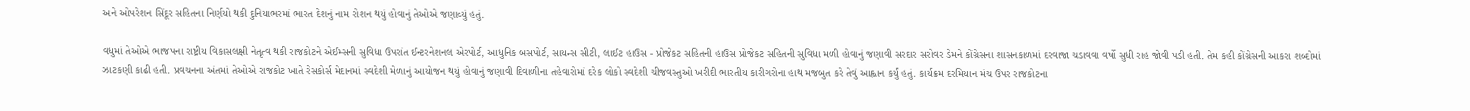અને ઓપરેશન સિંદૂર સહિતના નિર્ણયો થકી દુનિયાભરમાં ભારત દેશનું નામ રોશન થયું હોવાનું તેઓએ જણાવ્યું હતું.

વધુમાં તેઓએ ભાજપના રાષ્ટ્રીય વિકાસલક્ષી નેતૃત્વ થકી રાજકોટને એઈમ્સની સુવિધા ઉપરાંત ઈન્ટરનેશનલ એરપોર્ટ, આધુનિક બસપોર્ટ, સાયન્સ સીટી, લાઈટ હાઉસ - પ્રોજેકટ સહિતની હાઉસ પ્રોજેકટ સહિતની સુવિધા મળી હોવાનું જણાવી સરદાર સરોવર ડેમને કોંગ્રેસના શાસનકાળમાં દરવાજા ચડાવવા વર્ષો સુધી રાહ જોવી પડી હતી. તેમ કહી કોંગ્રેસની આકરા શબ્દોમાં ઝાટકણી કાઢી હતી. પ્રવચનના અંતમાં તેઓએ રાજકોટ ખાતે રેસકોર્સ મેદાનમાં સ્વદેશી મેળાનું આયોજન થયું હોવાનું જણાવી દિવાળીના તહેવારોમાં દરેક લોકો સ્વદેશી ચીજવસ્તુઓ ખરીદી ભારતીય કારીગરોના હાથ મજબુત કરે તેવું આહ્વાન કર્યું હતું. કાર્યક્રમ દરમિયાન મંચ ઉપર રાજકોટના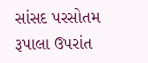સાંસદ પરસોતમ રૂપાલા ઉપરાંત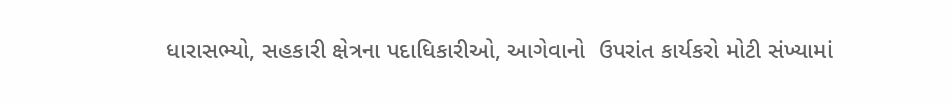ધારાસભ્યો, સહકારી ક્ષેત્રના પદાધિકારીઓ, આગેવાનો  ઉપરાંત કાર્યકરો મોટી સંખ્યામાં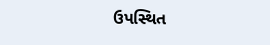ઉપસ્થિત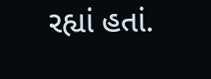રહ્યાં હતાં.